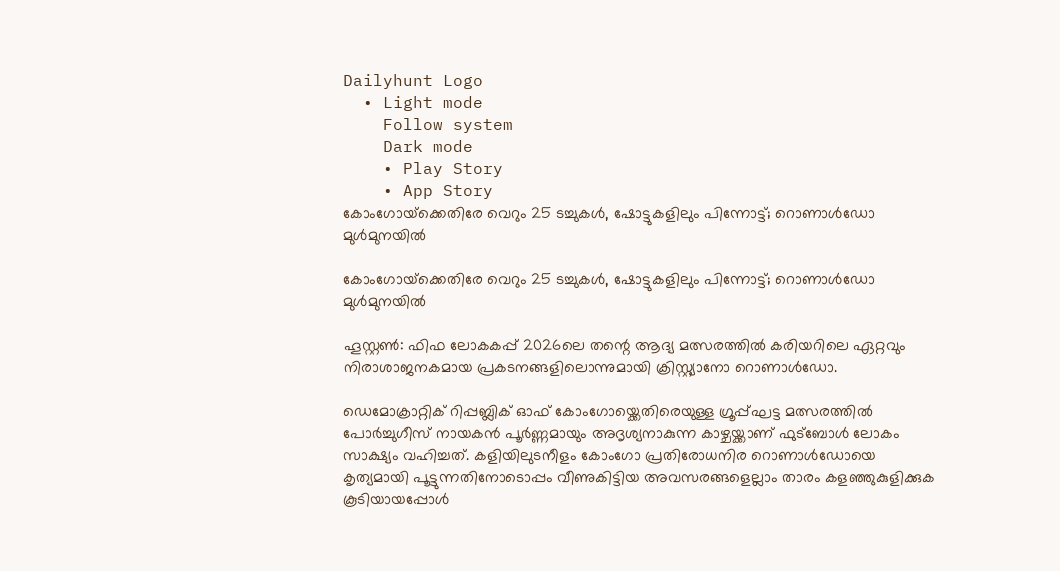Dailyhunt Logo
  • Light mode
    Follow system
    Dark mode
    • Play Story
    • App Story
കോംഗോയ്‌ക്കെതിരേ വെറും 25 ടച്ചുകള്‍, ഷോട്ടുകളിലും പിന്നോട്ട്; റൊണാള്‍ഡോ മുള്‍മുനയില്‍

കോംഗോയ്‌ക്കെതിരേ വെറും 25 ടച്ചുകള്‍, ഷോട്ടുകളിലും പിന്നോട്ട്; റൊണാള്‍ഡോ മുള്‍മുനയില്‍

ഹൂസ്റ്റണ്‍: ഫിഫ ലോകകപ്പ് 2026ലെ തന്റെ ആദ്യ മത്സരത്തില്‍ കരിയറിലെ ഏറ്റവും നിരാശാജനകമായ പ്രകടനങ്ങളിലൊന്നുമായി ക്രിസ്റ്റ്യാനോ റൊണാള്‍ഡോ.

ഡെമോക്രാറ്റിക് റിപ്പബ്ലിക് ഓഫ് കോംഗോയ്ക്കെതിരെയുള്ള ഗ്രൂപ്പ്ഘട്ട മത്സരത്തില്‍ പോർച്ചുഗീസ് നായകൻ പൂർണ്ണമായും അദൃശ്യനാകുന്ന കാഴ്ചയ്ക്കാണ് ഫുട്ബോള്‍ ലോകം സാക്ഷ്യം വഹിച്ചത്. കളിയിലുടനീളം കോംഗോ പ്രതിരോധനിര റൊണാള്‍ഡോയെ കൃത്യമായി പൂട്ടുന്നതിനോടൊപ്പം വീണുകിട്ടിയ അവസരങ്ങളെല്ലാം താരം കളഞ്ഞുകുളിക്കുക കൂടിയായപ്പോള്‍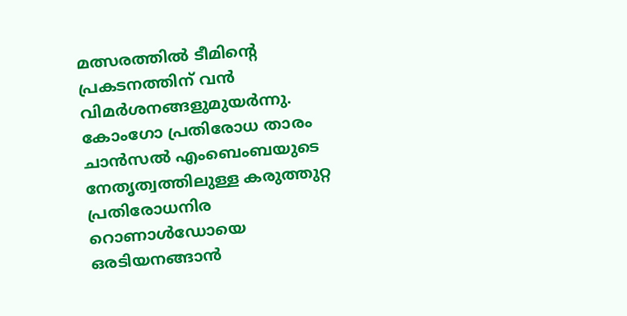മത്സരത്തില്‍ ടീമിന്റെ പ്രകടനത്തിന് വൻ വിമർശനങ്ങളുമുയർന്നു. കോംഗോ പ്രതിരോധ താരം ചാൻസല്‍ എംബെംബയുടെ നേതൃത്വത്തിലുള്ള കരുത്തുറ്റ പ്രതിരോധനിര റൊണാള്‍ഡോയെ ഒരടിയനങ്ങാൻ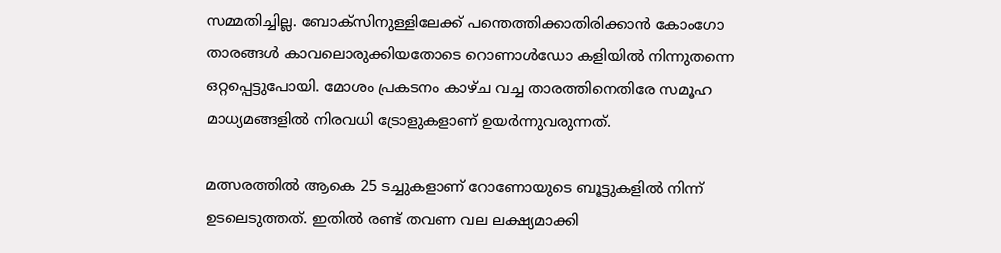സമ്മതിച്ചില്ല. ബോക്സിനുള്ളിലേക്ക് പന്തെത്തിക്കാതിരിക്കാൻ കോംഗോ താരങ്ങള്‍ കാവലൊരുക്കിയതോടെ റൊണാള്‍ഡോ കളിയില്‍ നിന്നുതന്നെ ഒറ്റപ്പെട്ടുപോയി. മോശം പ്രകടനം കാഴ്ച വച്ച താരത്തിനെതിരേ സമൂഹ മാധ്യമങ്ങളില്‍ നിരവധി ട്രോളുകളാണ് ഉയർന്നുവരുന്നത്.

മത്സരത്തില്‍ ആകെ 25 ടച്ചുകളാണ് റോണോയുടെ ബൂട്ടുകളില്‍ നിന്ന് ഉടലെടുത്തത്. ഇതില്‍ രണ്ട് തവണ വല ലക്ഷ്യമാക്കി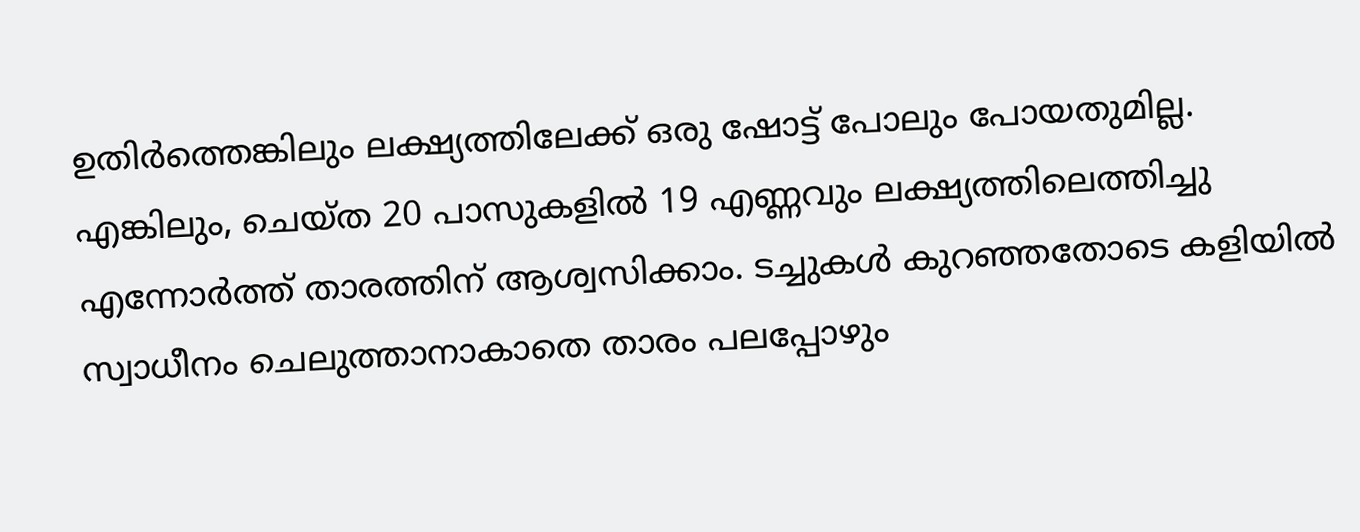ഉതിർത്തെങ്കിലും ലക്ഷ്യത്തിലേക്ക് ഒരു ഷോട്ട് പോലും പോയതുമില്ല. എങ്കിലും, ചെയ്ത 20 പാസുകളില്‍ 19 എണ്ണവും ലക്ഷ്യത്തിലെത്തിച്ചു എന്നോർത്ത് താരത്തിന് ആശ്വസിക്കാം. ടച്ചുകള്‍ കുറഞ്ഞതോടെ കളിയില്‍ സ്വാധീനം ചെലുത്താനാകാതെ താരം പലപ്പോഴും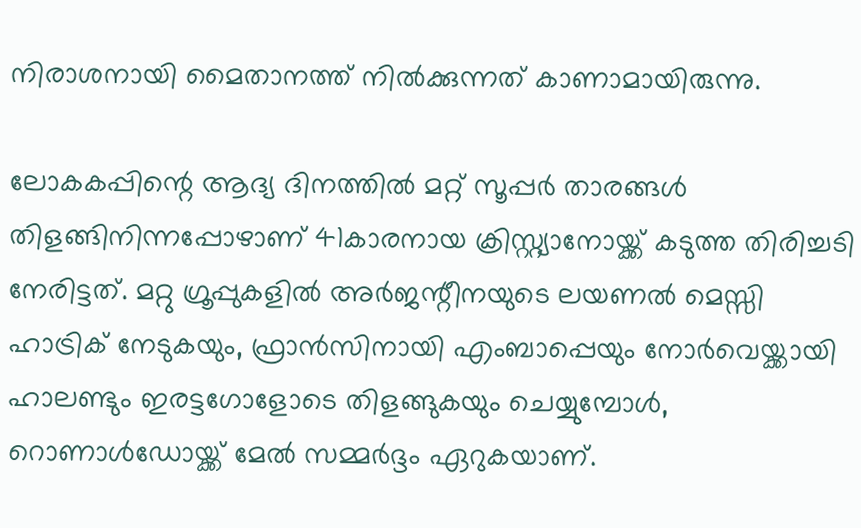നിരാശനായി മൈതാനത്ത് നില്‍ക്കുന്നത് കാണാമായിരുന്നു.

ലോകകപ്പിന്റെ ആദ്യ ദിനത്തില്‍ മറ്റ് സൂപ്പർ താരങ്ങള്‍ തിളങ്ങിനിന്നപ്പോഴാണ് 41കാരനായ ക്രിസ്റ്റ്യാനോയ്ക്ക് കടുത്ത തിരിച്ചടി നേരിട്ടത്. മറ്റു ഗ്രൂപ്പുകളില്‍ അർജന്റീനയുടെ ലയണല്‍ മെസ്സി ഹാട്രിക് നേടുകയും, ഫ്രാൻസിനായി എംബാപ്പെയും നോർവെയ്ക്കായി ഹാലണ്ടും ഇരട്ടഗോളോടെ തിളങ്ങുകയും ചെയ്യുമ്പോള്‍, റൊണാള്‍ഡോയ്ക്ക് മേല്‍ സമ്മർദ്ദം ഏറുകയാണ്.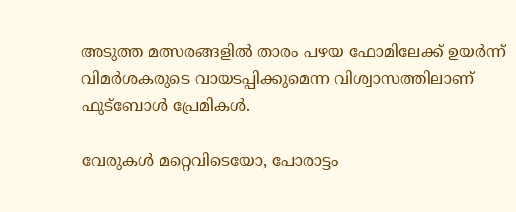അടുത്ത മത്സരങ്ങളില്‍ താരം പഴയ ഫോമിലേക്ക് ഉയർന്ന് വിമർശകരുടെ വായടപ്പിക്കുമെന്ന വിശ്വാസത്തിലാണ് ഫുട്ബോള്‍ പ്രേമികള്‍.

വേരുകള്‍ മറ്റെവിടെയോ, പോരാട്ടം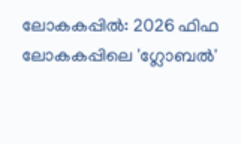ലോകകപ്പില്‍: 2026 ഫിഫ ലോകകപ്പിലെ 'ഗ്ലോബല്‍'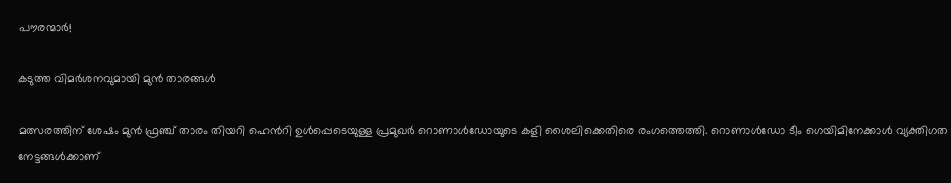പൗരന്മാർ!

കടുത്ത വിമർശനവുമായി മുൻ താരങ്ങള്‍

മത്സരത്തിന് ശേഷം മുൻ ഫ്രഞ്ച് താരം തിയറി ഹെൻറി ഉള്‍പ്പെടെയുള്ള പ്രമുഖർ റൊണാള്‍ഡോയുടെ കളി ശൈലിക്കെതിരെ രംഗത്തെത്തി. റൊണാള്‍ഡോ ടീം ഗെയിമിനേക്കാള്‍ വ്യക്തിഗത നേട്ടങ്ങള്‍ക്കാണ്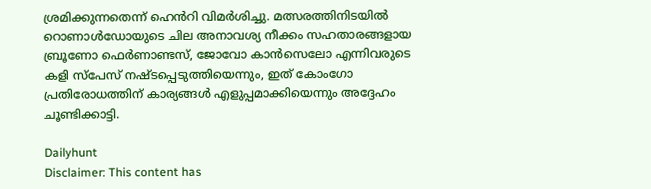ശ്രമിക്കുന്നതെന്ന് ഹെൻറി വിമർശിച്ചു. മത്സരത്തിനിടയില്‍ റൊണാള്‍ഡോയുടെ ചില അനാവശ്യ നീക്കം സഹതാരങ്ങളായ ബ്രൂണോ ഫെർണാണ്ടസ്, ജോവോ കാൻസെലോ എന്നിവരുടെ കളി സ്പേസ് നഷ്ടപ്പെടുത്തിയെന്നും, ഇത് കോംഗോ പ്രതിരോധത്തിന് കാര്യങ്ങള്‍ എളുപ്പമാക്കിയെന്നും അദ്ദേഹം ചൂണ്ടിക്കാട്ടി.

Dailyhunt
Disclaimer: This content has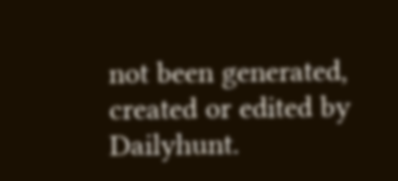not been generated, created or edited by Dailyhunt.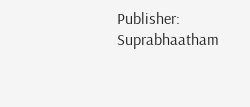Publisher: Suprabhaatham